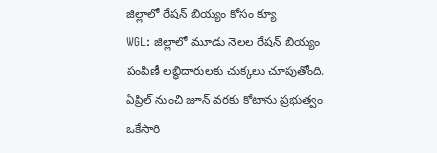జిల్లాలో రేషన్ బియ్యం కోసం క్యూ
WGL: జిల్లాలో మూడు నెలల రేషన్ బియ్యం పంపిణీ లబ్ధిదారులకు చుక్కలు చూపుతోంది. ఏప్రిల్ నుంచి జూన్ వరకు కోటాను ప్రభుత్వం ఒకేసారి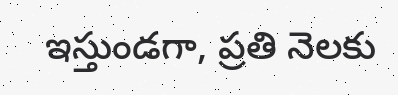ఇస్తుండగా, ప్రతి నెలకు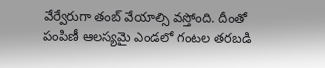వేర్వేరుగా తంబ్ వేయాల్సి వస్తోంది. దీంతో పంపిణీ ఆలస్యమై ఎండలో గంటల తరబడి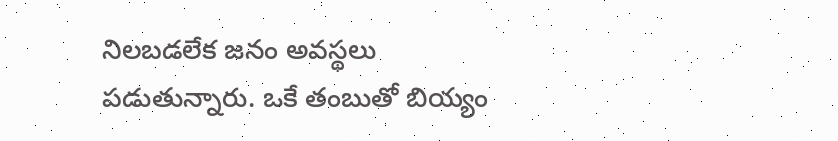నిలబడలేక జనం అవస్థలు పడుతున్నారు. ఒకే తంబుతో బియ్యం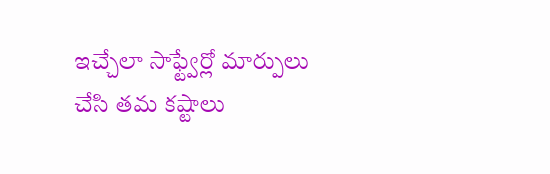ఇచ్చేలా సాఫ్ట్వేర్లో మార్పులు చేసి తమ కష్టాలు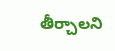తీర్చాలని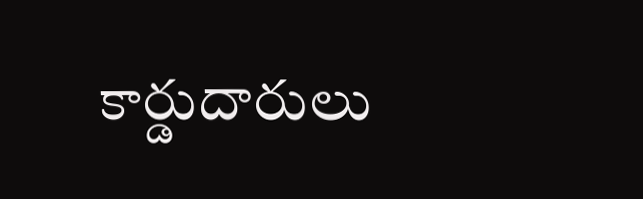కార్డుదారులు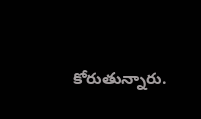కోరుతున్నారు.